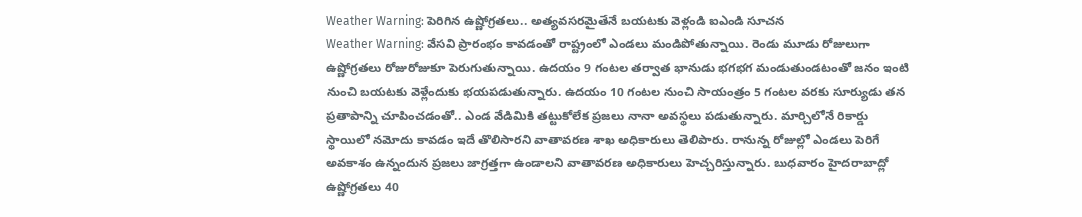Weather Warning: పెరిగిన ఉష్ణోగ్రతలు.. అత్యవసరమైతేనే బయటకు వెళ్లండి ఐఎండి సూచన
Weather Warning: వేసవి ప్రారంభం కావడంతో రాష్ట్రంలో ఎండలు మండిపోతున్నాయి. రెండు మూడు రోజులుగా ఉష్ణోగ్రతలు రోజురోజుకూ పెరుగుతున్నాయి. ఉదయం 9 గంటల తర్వాత భానుడు భగభగ మండుతుండటంతో జనం ఇంటి నుంచి బయటకు వెళ్లేందుకు భయపడుతున్నారు. ఉదయం 10 గంటల నుంచి సాయంత్రం 5 గంటల వరకు సూర్యుడు తన ప్రతాపాన్ని చూపించడంతో.. ఎండ వేడిమికి తట్టుకోలేక ప్రజలు నానా అవస్థలు పడుతున్నారు. మార్చిలోనే రికార్డు స్థాయిలో నమోదు కావడం ఇదే తొలిసారని వాతావరణ శాఖ అధికారులు తెలిపారు. రానున్న రోజుల్లో ఎండలు పెరిగే అవకాశం ఉన్నందున ప్రజలు జాగ్రత్తగా ఉండాలని వాతావరణ అధికారులు హెచ్చరిస్తున్నారు. బుధవారం హైదరాబాద్లో ఉష్ణోగ్రతలు 40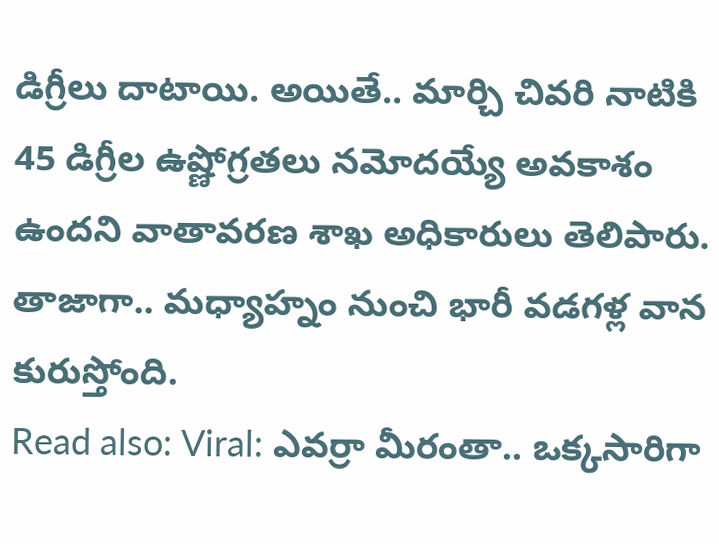డిగ్రీలు దాటాయి. అయితే.. మార్చి చివరి నాటికి 45 డిగ్రీల ఉష్ణోగ్రతలు నమోదయ్యే అవకాశం ఉందని వాతావరణ శాఖ అధికారులు తెలిపారు. తాజాగా.. మధ్యాహ్నం నుంచి భారీ వడగళ్ల వాన కురుస్తోంది.
Read also: Viral: ఎవర్రా మీరంతా.. ఒక్కసారిగా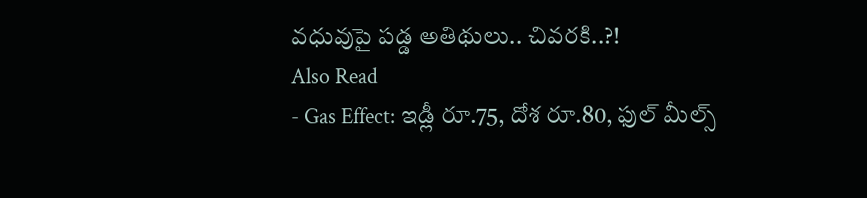వధువుపై పడ్డ అతిథులు.. చివరకి..?!
Also Read
- Gas Effect: ఇడ్లీ రూ.75, దోశ రూ.80, ఫుల్ మీల్స్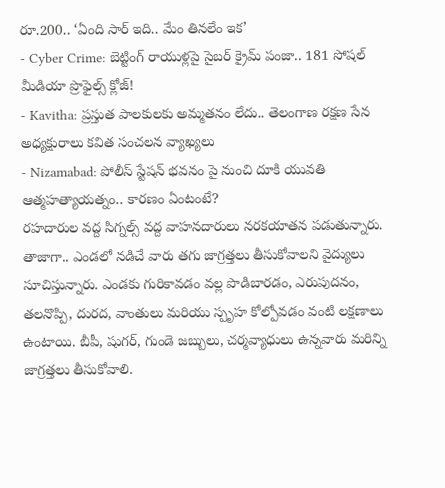రూ.200.. ‘ఏంది సార్ ఇది.. మేం తినలేం ఇక’
- Cyber Crime: బెట్టింగ్ రాయుళ్లపై సైబర్ క్రైమ్ పంజా.. 181 సోషల్ మీడియా ప్రొఫైల్స్ క్లోజ్!
- Kavitha: ప్రస్తుత పాలకులకు అమ్మతనం లేదు.. తెలంగాణ రక్షణ సేన అధ్యక్షురాలు కవిత సంచలన వ్యాఖ్యలు
- Nizamabad: పోలీస్ స్టేషన్ భవనం పై నుంచి దూకి యువతి ఆత్మహత్యాయత్నం.. కారణం ఏంటంటే?
రహదారుల వద్ద సిగ్నల్స్ వద్ద వాహనదారులు నరకయాతన పడుతున్నారు. తాజాగా.. ఎండలో నడిచే వారు తగు జాగ్రత్తలు తీసుకోవాలని వైద్యులు సూచిస్తున్నారు. ఎండకు గురికావడం వల్ల పొడిబారడం, ఎరుపుదనం, తలనొప్పి, దురద, వాంతులు మరియు స్పృహ కోల్పోవడం వంటి లక్షణాలు ఉంటాయి. బీపీ, షుగర్, గుండె జబ్బులు, చర్మవ్యాధులు ఉన్నవారు మరిన్ని జాగ్రత్తలు తీసుకోవాలి.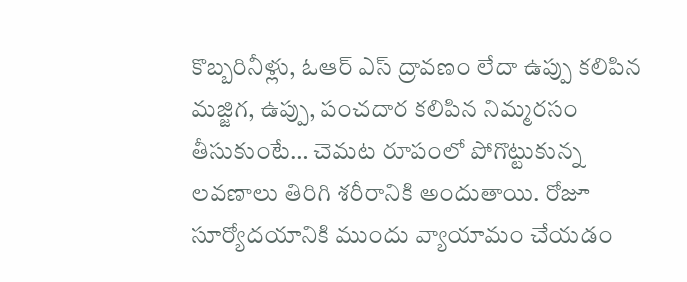కొబ్బరినీళ్లు, ఓఆర్ ఎస్ ద్రావణం లేదా ఉప్పు కలిపిన మజ్జిగ, ఉప్పు, పంచదార కలిపిన నిమ్మరసం తీసుకుంటే… చెమట రూపంలో పోగొట్టుకున్న లవణాలు తిరిగి శరీరానికి అందుతాయి. రోజూ సూర్యోదయానికి ముందు వ్యాయామం చేయడం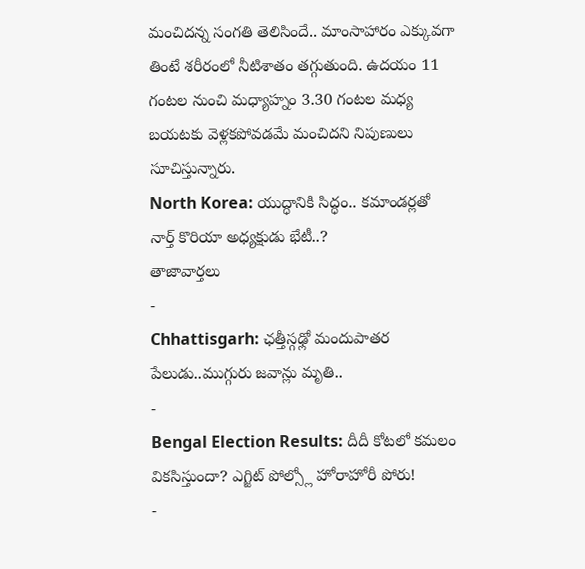మంచిదన్న సంగతి తెలిసిందే.. మాంసాహారం ఎక్కువగా తింటే శరీరంలో నీటిశాతం తగ్గుతుంది. ఉదయం 11 గంటల నుంచి మధ్యాహ్నం 3.30 గంటల మధ్య బయటకు వెళ్లకపోవడమే మంచిదని నిపుణులు సూచిస్తున్నారు.
North Korea: యుద్ధానికి సిద్ధం.. కమాండర్లతో నార్త్ కొరియా అధ్యక్షుడు భేటీ..?
తాజావార్తలు
-
Chhattisgarh: ఛత్తీస్గఢ్లో మందుపాతర పేలుడు..ముగ్గురు జవాన్లు మృతి..
-
Bengal Election Results: దీదీ కోటలో కమలం వికసిస్తుందా? ఎగ్జిట్ పోల్స్లో హోరాహోరీ పోరు!
-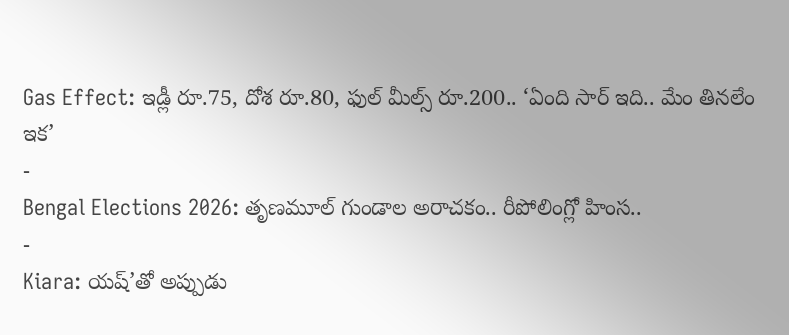Gas Effect: ఇడ్లీ రూ.75, దోశ రూ.80, ఫుల్ మీల్స్ రూ.200.. ‘ఏంది సార్ ఇది.. మేం తినలేం ఇక’
-
Bengal Elections 2026: తృణమూల్ గుండాల అరాచకం.. రీపోలింగ్లో హింస..
-
Kiara: యష్’తో అప్పుడు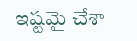ఇష్టమై చేశా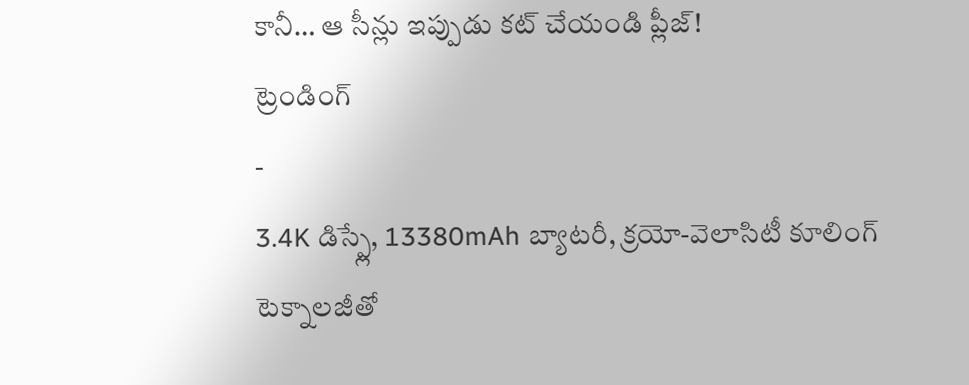కానీ… ఆ సీన్లు ఇప్పుడు కట్ చేయండి ప్లీజ్!
ట్రెండింగ్
-
3.4K డిస్ప్లే, 13380mAh బ్యాటరీ, క్రయో-వెలాసిటీ కూలింగ్ టెక్నాలజీతో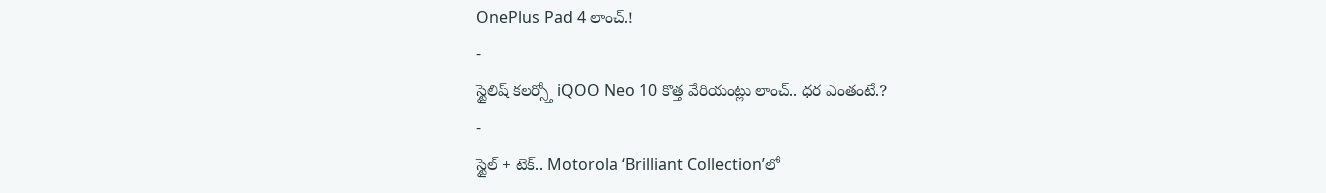OnePlus Pad 4 లాంచ్.!
-
స్టైలిష్ కలర్స్తో iQOO Neo 10 కొత్త వేరియంట్లు లాంచ్.. ధర ఎంతంటే.?
-
స్టైల్ + టెక్.. Motorola ‘Brilliant Collection’లో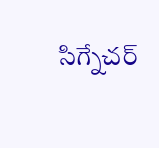సిగ్నేచర్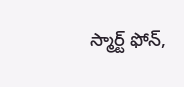స్మార్ట్ ఫోన్,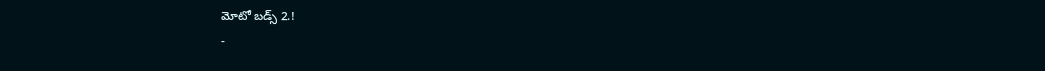మోటో బడ్స్ 2.!
-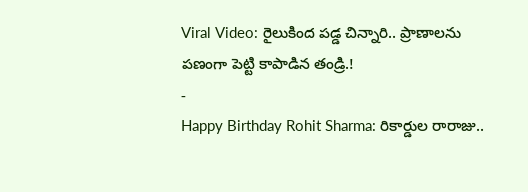Viral Video: రైలుకింద పడ్డ చిన్నారి.. ప్రాణాలను పణంగా పెట్టి కాపాడిన తండ్రి.!
-
Happy Birthday Rohit Sharma: రికార్డుల రారాజు..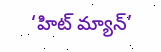‘హిట్ మ్యాన్’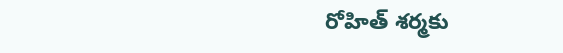రోహిత్ శర్మకు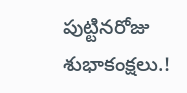పుట్టినరోజు శుభాకంక్షలు.!